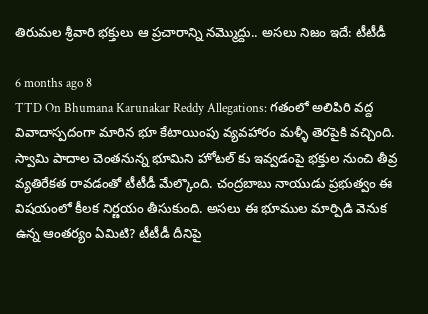తిరుమల శ్రీవారి భక్తులు ఆ ప్రచారాన్ని నమ్మొద్దు.. అసలు నిజం ఇదే: టీటీడీ

6 months ago 8
TTD On Bhumana Karunakar Reddy Allegations: గతంలో అలిపిరి వద్ద వివాదాస్పదంగా మారిన భూ కేటాయింపు వ్యవహారం మళ్ళీ తెరపైకి వచ్చింది. స్వామి పాదాల చెంతనున్న భూమిని హోటల్ కు ఇవ్వడంపై భక్తుల నుంచి తీవ్ర వ్యతిరేకత రావడంతో టీటీడీ మేల్కొంది. చంద్రబాబు నాయుడు ప్రభుత్వం ఈ విషయంలో కీలక నిర్ణయం తీసుకుంది. అసలు ఈ భూముల మార్పిడి వెనుక ఉన్న ఆంతర్యం ఏమిటి? టీటీడీ దీనిపై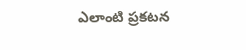ఎలాంటి ప్రకటన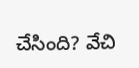చేసింది? వేచి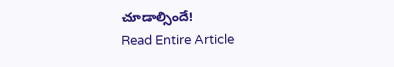చూడాల్సిందే!
Read Entire Article